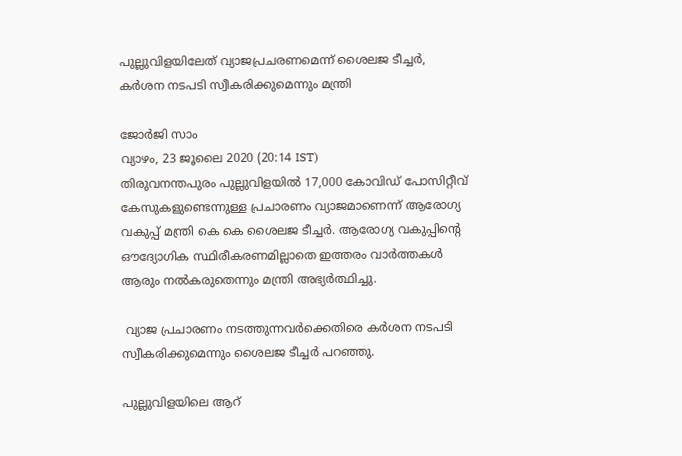പുല്ലുവിളയിലേത് വ്യാജപ്രചരണമെന്ന് ശൈലജ ടീച്ചര്‍, കര്‍ശന നടപടി സ്വീകരിക്കുമെന്നും മന്ത്രി

ജോര്‍ജി സാം
വ്യാഴം, 23 ജൂലൈ 2020 (20:14 IST)
തിരുവനന്തപുരം പുല്ലുവിളയില്‍ 17,000 കോവിഡ് പോസിറ്റീവ് കേസുകളുണ്ടെന്നുള്ള പ്രചാരണം വ്യാജമാണെന്ന് ആരോഗ്യ വകുപ്പ് മന്ത്രി കെ കെ ശൈലജ ടീച്ചര്‍. ആരോഗ്യ വകുപ്പിന്റെ ഔദ്യോഗിക സ്ഥിരീകരണമില്ലാതെ ഇത്തരം വാര്‍ത്തകള്‍ ആരും നല്‍കരുതെന്നും മന്ത്രി അഭ്യര്‍ത്ഥിച്ചു.

 വ്യാജ പ്രചാരണം നടത്തുന്നവര്‍ക്കെതിരെ കര്‍ശന നടപടി സ്വീകരിക്കുമെന്നും ശൈലജ ടീച്ചര്‍ പറഞ്ഞു.

പുല്ലുവിളയിലെ ആറ്‌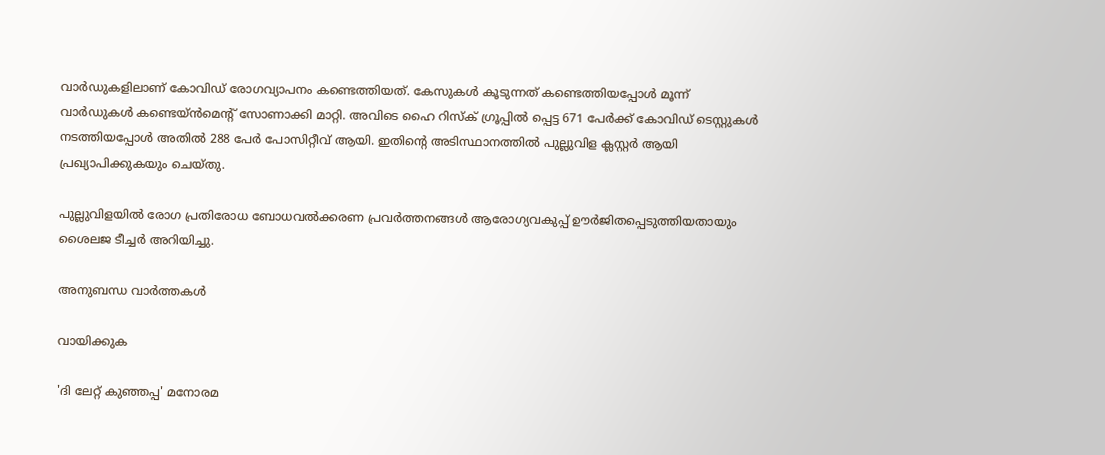വാര്‍ഡുകളിലാണ് കോവിഡ് രോഗവ്യാപനം കണ്ടെത്തിയത്. കേസുകള്‍ കൂടുന്നത് കണ്ടെത്തിയപ്പോള്‍ മൂന്ന് വാര്‍ഡുകള്‍ കണ്ടെയ്‌ന്‍‌മെന്‍റ് സോണാക്കി മാറ്റി. അവിടെ ഹൈ റിസ്‌ക് ഗ്രൂപ്പില്‍ പ്പെട്ട 671 പേര്‍ക്ക് കോവിഡ് ടെസ്റ്റുകള്‍ നടത്തിയപ്പോള്‍ അതില്‍ 288 പേര്‍ പോസിറ്റീവ് ആയി. ഇതിന്‍റെ അടിസ്ഥാനത്തില്‍ പുല്ലുവിള ക്ലസ്റ്റര്‍ ആയി പ്രഖ്യാപിക്കുകയും ചെയ്തു.

പുല്ലുവിളയില്‍ രോഗ പ്രതിരോധ ബോധവല്‍ക്കരണ പ്രവര്‍ത്തനങ്ങള്‍ ആരോഗ്യവകുപ്പ് ഊര്‍ജിതപ്പെടുത്തിയതായും ശൈലജ ടീച്ചര്‍ അറിയിച്ചു.

അനുബന്ധ വാര്‍ത്തകള്‍

വായിക്കുക

'ദി ലേറ്റ് കുഞ്ഞപ്പ' മനോരമ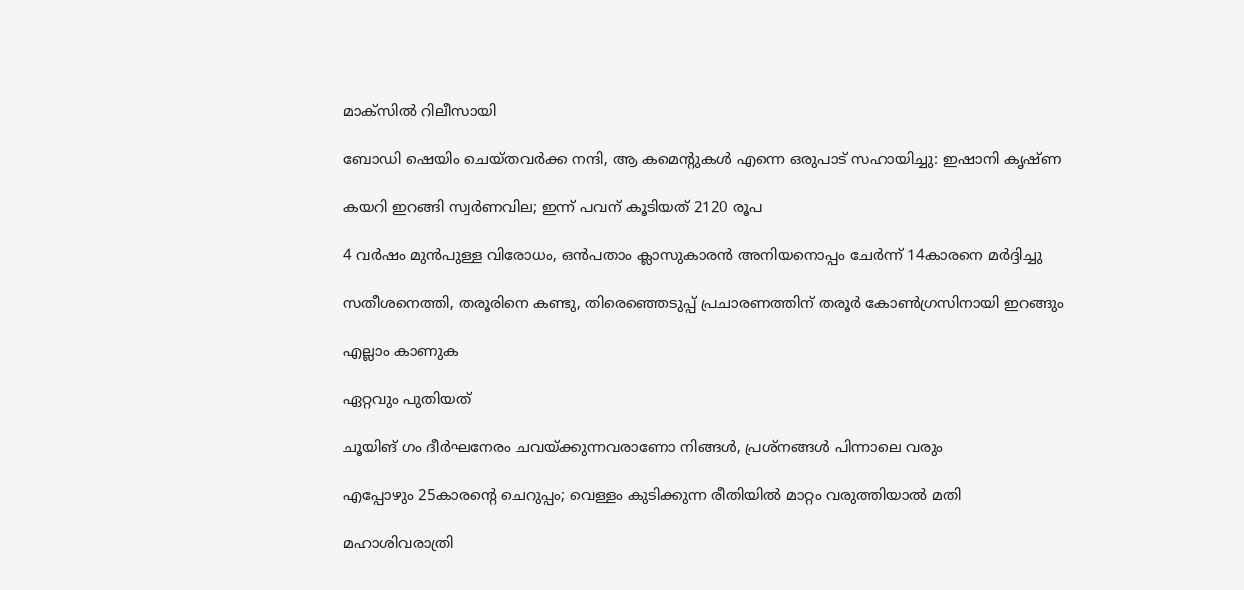മാക്സില്‍ റിലീസായി

ബോഡി ഷെയിം ചെയ്തവർക്ക നന്ദി, ആ കമെന്റുകൾ എന്നെ ഒരുപാട് സഹായിച്ചു: ഇഷാനി കൃഷ്ണ

കയറി ഇറങ്ങി സ്വര്‍ണവില; ഇന്ന് പവന് കൂടിയത് 2120 രൂപ

4 വർഷം മുൻപുള്ള വിരോധം, ഒൻപതാം ക്ലാസുകാരൻ അനിയനൊപ്പം ചേർന്ന് 14കാരനെ മർദ്ദിച്ചു

സതീശനെത്തി, തരൂരിനെ കണ്ടു, തിരെഞ്ഞെടുപ്പ് പ്രചാരണത്തിന് തരൂർ കോൺഗ്രസിനായി ഇറങ്ങും

എല്ലാം കാണുക

ഏറ്റവും പുതിയത്

ചൂയിങ് ഗം ദീർഘനേരം ചവയ്ക്കുന്നവരാണോ നിങ്ങൾ, പ്രശ്നങ്ങൾ പിന്നാലെ വരും

എപ്പോഴും 25കാരന്റെ ചെറുപ്പം; വെള്ളം കുടിക്കുന്ന രീതിയില്‍ മാറ്റം വരുത്തിയാല്‍ മതി

മഹാശിവരാത്രി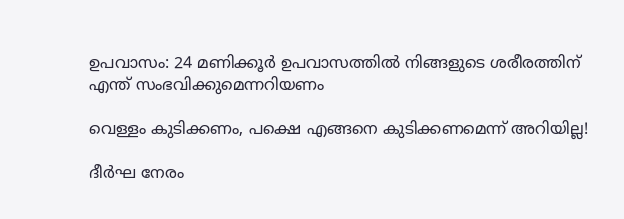ഉപവാസം: 24 മണിക്കൂര്‍ ഉപവാസത്തില്‍ നിങ്ങളുടെ ശരീരത്തിന് എന്ത് സംഭവിക്കുമെന്നറിയണം

വെള്ളം കുടിക്കണം, പക്ഷെ എങ്ങനെ കുടിക്കണമെന്ന് അറിയില്ല!

ദീര്‍ഘ നേരം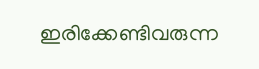ഇരിക്കേണ്ടിവരുന്ന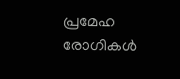പ്രമേഹ രോഗികള്‍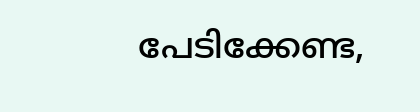പേടിക്കേണ്ട,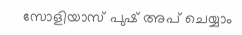സോളിയാസ് പുഷ് അപ് ചെയ്യാം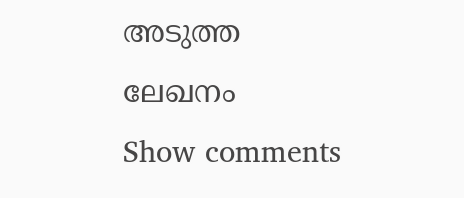അടുത്ത ലേഖനം
Show comments